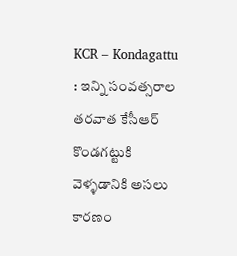KCR – Kondagattu : ఇన్ని సంవత్సరాల తరవాత కేసీఆర్ కొండగట్టుకి వెళ్ళడానికి అసలు కారణం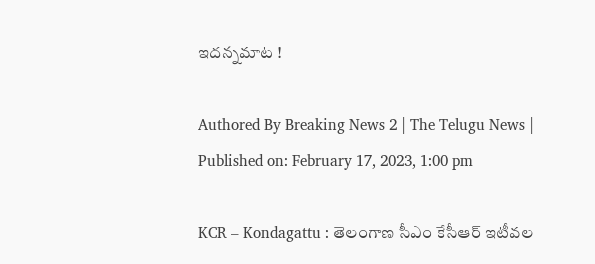ఇదన్నమాట !

Authored By Breaking News 2 | The Telugu News | Published on: February 17, 2023, 1:00 pm

KCR – Kondagattu : తెలంగాణ సీఎం కేసీఆర్ ఇటీవల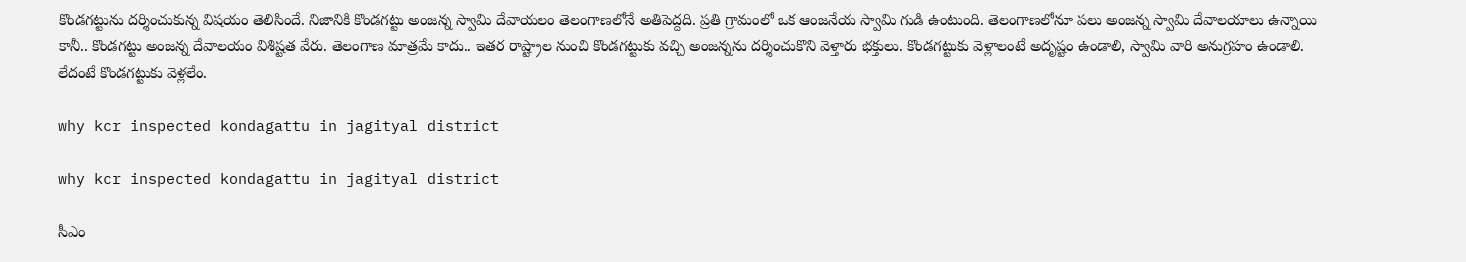కొండగట్టును దర్శించుకున్న విషయం తెలిసిందే. నిజానికి కొండగట్టు అంజన్న స్వామి దేవాయలం తెలంగాణలోనే అతిపెద్దది. ప్రతి గ్రామంలో ఒక ఆంజనేయ స్వామి గుడి ఉంటుంది. తెలంగాణలోనూ పలు అంజన్న స్వామి దేవాలయాలు ఉన్నాయి కానీ.. కొండగట్టు అంజన్న దేవాలయం విశిష్టత వేరు. తెలంగాణ మాత్రమే కాదు.. ఇతర రాష్ట్రాల నుంచి కొండగట్టుకు వచ్చి అంజన్నను దర్శించుకొని వెళ్తారు భక్తులు. కొండగట్టుకు వెళ్లాలంటే అదృష్టం ఉండాలి, స్వామి వారి అనుగ్రహం ఉండాలి. లేదంటే కొండగట్టుకు వెళ్లలేం.

why kcr inspected kondagattu in jagityal district

why kcr inspected kondagattu in jagityal district

సీఎం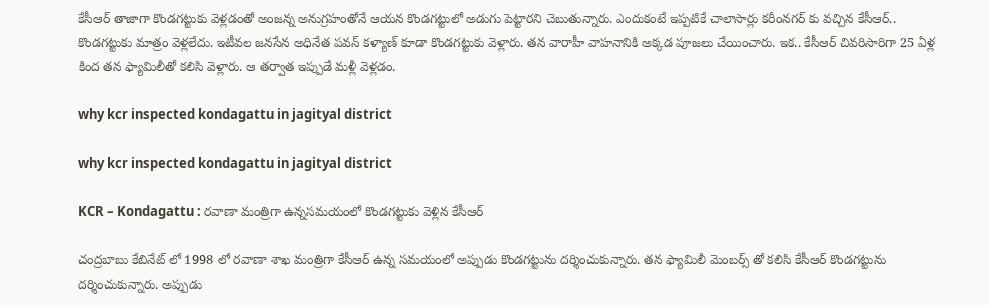కేసీఆర్ తాజాగా కొండగట్టుకు వెళ్లడంతో అంజన్న అనుగ్రహంతోనే ఆయన కొండగట్టులో అడుగు పెట్టారని చెబుతున్నారు. ఎందుకంటే ఇప్పటికే చాలాసార్లు కరీంనగర్ కు వచ్చిన కేసీఆర్.. కొండగట్టుకు మాత్రం వెళ్లలేదు. ఇటీవల జనసేన అధినేత పవన్ కళ్యాణ్ కూడా కొండగట్టుకు వెళ్లారు. తన వారాహీ వాహనానికి అక్కడ పూజలు చేయించారు. ఇక.. కేసీఆర్ చివరిసారిగా 25 ఏళ్ల కింద తన ఫ్యామిలీతో కలిసి వెళ్లారు. ఆ తర్వాత ఇప్పుడే మళ్లీ వెళ్లడం.

why kcr inspected kondagattu in jagityal district

why kcr inspected kondagattu in jagityal district

KCR – Kondagattu : రవాణా మంత్రిగా ఉన్నసమయంలో కొండగట్టుకు వెళ్లిన కేసీఆర్

చంద్రబాబు కేబినేట్ లో 1998 లో రవాణా శాఖ మంత్రిగా కేసీఆర్ ఉన్న సమయంలో అప్పుడు కొండగట్టును దర్శించుకున్నారు. తన ఫ్యామిలీ మెంబర్స్ తో కలిసి కేసీఆర్ కొండగట్టును దర్శించుకున్నారు. అప్పుడు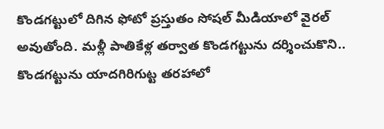కొండగట్టులో దిగిన ఫోటో ప్రస్తుతం సోషల్ మీడియాలో వైరల్ అవుతోంది. మళ్లీ పాతికేళ్ల తర్వాత కొండగట్టును దర్శించుకొని.. కొండగట్టును యాదగిరిగుట్ట తరహాలో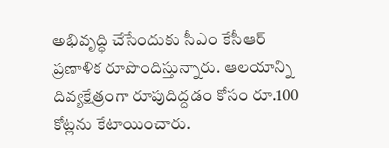అభివృద్ధి చేసేందుకు సీఎం కేసీఆర్ ప్రణాళిక రూపొందిస్తున్నారు. ఆలయాన్ని దివ్యక్షేత్రంగా రూపుదిద్దడం కోసం రూ.100 కోట్లను కేటాయించారు.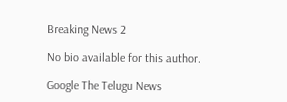Breaking News 2

No bio available for this author.

Google The Telugu News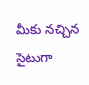మీకు నచ్చిన సైటుగా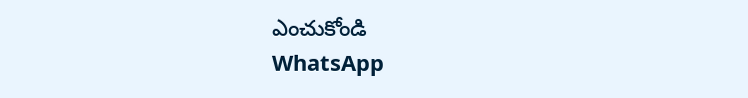ఎంచుకోండి
WhatsApp